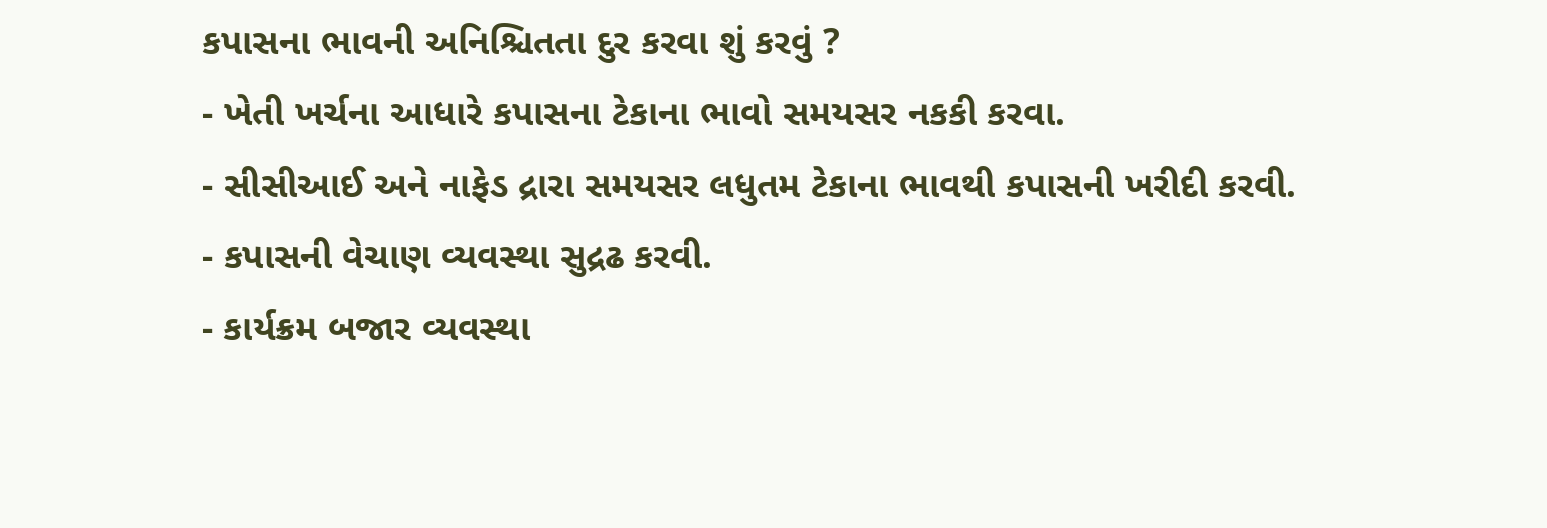કપાસના ભાવની અનિશ્ચિતતા દુર કરવા શું કરવું ?
- ખેતી ખર્ચના આધારે કપાસના ટેકાના ભાવો સમયસર નકકી કરવા.
- સીસીઆઈ અને નાફેડ દ્રારા સમયસર લધુતમ ટેકાના ભાવથી કપાસની ખરીદી કરવી.
- કપાસની વેચાણ વ્યવસ્થા સુદ્રઢ કરવી.
- કાર્યક્રમ બજાર વ્યવસ્થા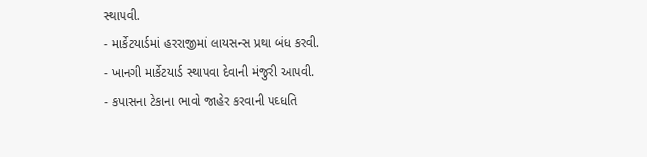સ્થા૫વી.
- માર્કેટયાર્ડમાં હરરાજીમાં લાયસન્સ પ્રથા બંધ કરવી.
- ખાનગી માર્કેટયાર્ડ સ્થા૫વા દેવાની મંજુરી આ૫વી.
- કપાસના ટેકાના ભાવો જાહેર કરવાની ૫ઘ્ધતિ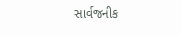સાર્વજનીક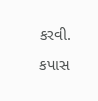કરવી.
કપાસ